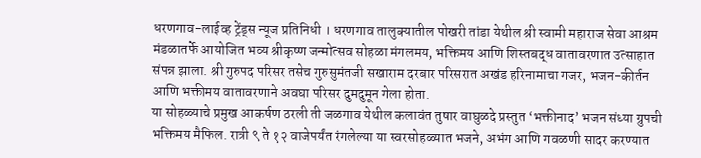धरणगाव-लाईव्ह ट्रेंड्स न्यूज प्रतिनिधी । धरणगाव तालुक्यातील पोखरी तांडा येथील श्री स्वामी महाराज सेवा आश्रम मंडळातर्फे आयोजित भव्य श्रीकृष्ण जन्मोत्सव सोहळा मंगलमय, भक्तिमय आणि शिस्तबद्ध वातावरणात उत्साहात संपन्न झाला. श्री गुरुपद परिसर तसेच गुरुसुमंतजी सखाराम दरबार परिसरात अखंड हरिनामाचा गजर, भजन-कीर्तन आणि भक्तीमय वातावरणाने अवघा परिसर दुमदुमून गेला होता.
या सोहळ्याचे प्रमुख आकर्षण ठरली ती जळगाव येथील कलावंत तुषार वाघुळदे प्रस्तुत ‘भक्तीनाद’ भजन संध्या ग्रुपची भक्तिमय मैफिल. रात्री ९ ते १२ वाजेपर्यंत रंगलेल्या या स्वरसोहळ्यात भजने, अभंग आणि गवळणी सादर करण्यात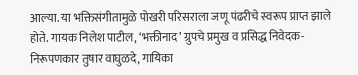आल्या. या भक्तिसंगीतामुळे पोखरी परिसराला जणू पंढरीचे स्वरूप प्राप्त झाले होते. गायक निलेश पाटील, ‘भक्तीनाद’ ग्रुपचे प्रमुख व प्रसिद्ध निवेदक-निरूपणकार तुषार वाघुळदे, गायिका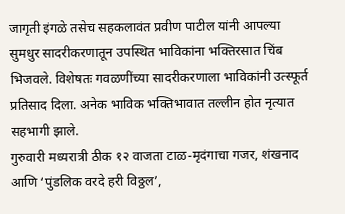जागृती इंगळे तसेच सहकलावंत प्रवीण पाटील यांनी आपल्या सुमधुर सादरीकरणातून उपस्थित भाविकांना भक्तिरसात चिंब भिजवले. विशेषतः गवळणींच्या सादरीकरणाला भाविकांनी उत्स्फूर्त प्रतिसाद दिला. अनेक भाविक भक्तिभावात तल्लीन होत नृत्यात सहभागी झाले.
गुरुवारी मध्यरात्री ठीक १२ वाजता टाळ-मृदंगाचा गजर, शंखनाद आणि ‘पुंडलिक वरदे हरी विठ्ठल’,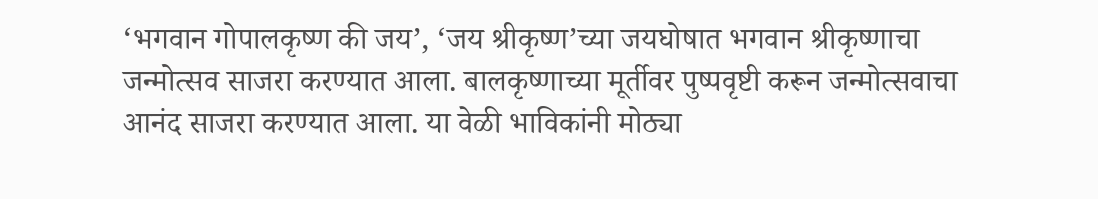‘भगवान गोपालकृष्ण की जय’, ‘जय श्रीकृष्ण’च्या जयघोषात भगवान श्रीकृष्णाचा जन्मोत्सव साजरा करण्यात आला. बालकृष्णाच्या मूर्तीवर पुष्पवृष्टी करून जन्मोत्सवाचा आनंद साजरा करण्यात आला. या वेळी भाविकांनी मोठ्या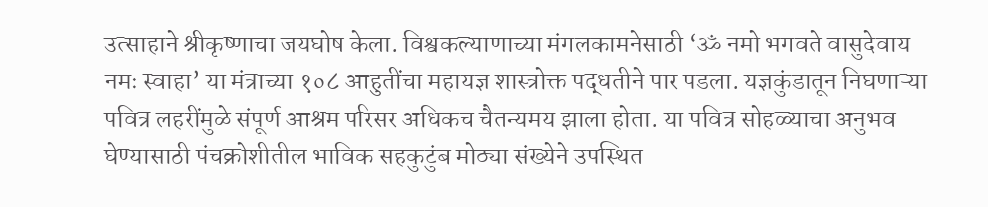उत्साहाने श्रीकृष्णाचा जयघोष केला. विश्वकल्याणाच्या मंगलकामनेसाठी ‘ॐ नमो भगवते वासुदेवाय नमः स्वाहा’ या मंत्राच्या १०८ आहुतींचा महायज्ञ शास्त्रोक्त पद्धतीने पार पडला. यज्ञकुंडातून निघणाऱ्या पवित्र लहरींमुळे संपूर्ण आश्रम परिसर अधिकच चैतन्यमय झाला होता. या पवित्र सोहळ्याचा अनुभव घेण्यासाठी पंचक्रोशीतील भाविक सहकुटुंब मोठ्या संख्येने उपस्थित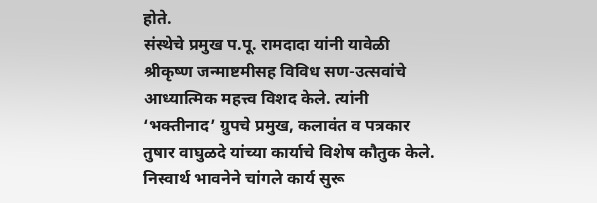होते.
संस्थेचे प्रमुख प.पू. रामदादा यांनी यावेळी श्रीकृष्ण जन्माष्टमीसह विविध सण-उत्सवांचे आध्यात्मिक महत्त्व विशद केले. त्यांनी ‘भक्तीनाद’ ग्रुपचे प्रमुख, कलावंत व पत्रकार तुषार वाघुळदे यांच्या कार्याचे विशेष कौतुक केले. निस्वार्थ भावनेने चांगले कार्य सुरू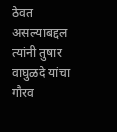ठेवत असल्याबद्दल त्यांनी तुषार वाघुळदे यांचा गौरव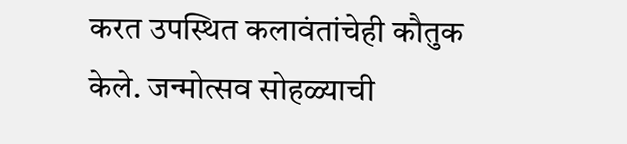करत उपस्थित कलावंतांचेही कौतुक केले. जन्मोत्सव सोहळ्याची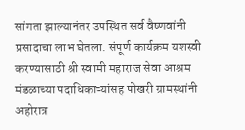सांगता झाल्यानंतर उपस्थित सर्व वैष्णवांनी प्रसादाचा लाभ घेतला. संपूर्ण कार्यक्रम यशस्वी करण्यासाठी श्री स्वामी महाराज सेवा आश्रम मंडळाच्या पदाधिकाऱ्यांसह पोखरी ग्रामस्थांनी अहोरात्र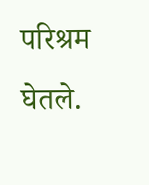परिश्रम घेतले.